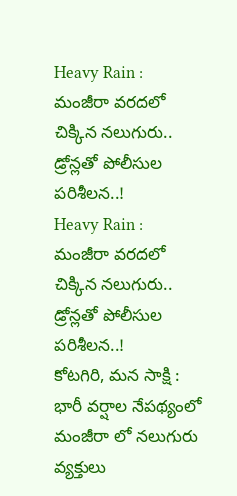Heavy Rain : మంజీరా వరదలో చిక్కిన నలుగురు.. డ్రోన్లతో పోలీసుల పరిశీలన..!
Heavy Rain : మంజీరా వరదలో చిక్కిన నలుగురు.. డ్రోన్లతో పోలీసుల పరిశీలన..!
కోటగిరి, మన సాక్షి :
భారీ వర్షాల నేపథ్యంలో మంజీరా లో నలుగురు వ్యక్తులు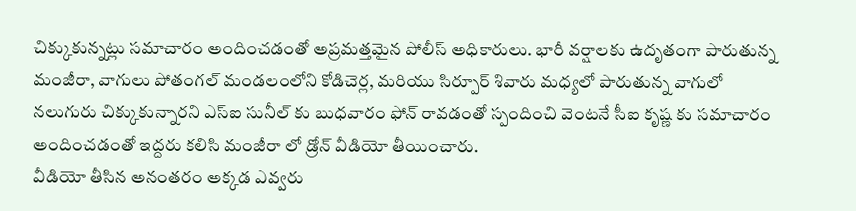చిక్కుకున్నట్లు సమాచారం అందించడంతో అప్రమత్తమైన పోలీస్ అధికారులు. భారీ వర్షాలకు ఉదృతంగా పారుతున్న మంజీరా, వాగులు పోతంగల్ మండలంలోని కోడిచెర్ల, మరియు సిర్పూర్ శివారు మధ్యలో పారుతున్న వాగులో నలుగురు చిక్కుకున్నారని ఎస్ఐ సునీల్ కు బుధవారం ఫోన్ రావడంతో స్పందించి వెంటనే సీఐ కృష్ణ కు సమాచారం అందించడంతో ఇద్దరు కలిసి మంజీరా లో డ్రోన్ వీడియో తీయించారు.
వీడియో తీసిన అనంతరం అక్కడ ఎవ్వరు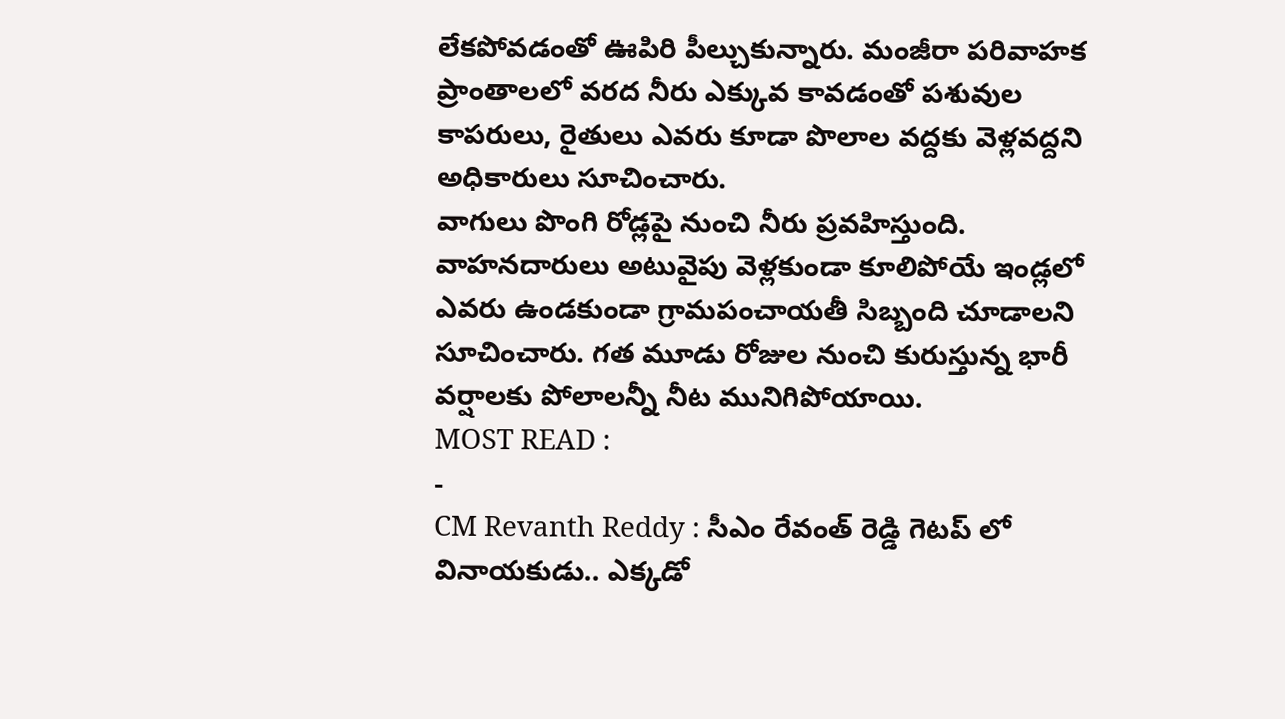లేకపోవడంతో ఊపిరి పీల్చుకున్నారు. మంజీరా పరివాహక ప్రాంతాలలో వరద నీరు ఎక్కువ కావడంతో పశువుల కాపరులు, రైతులు ఎవరు కూడా పొలాల వద్దకు వెళ్లవద్దని అధికారులు సూచించారు.
వాగులు పొంగి రోడ్లపై నుంచి నీరు ప్రవహిస్తుంది. వాహనదారులు అటువైపు వెళ్లకుండా కూలిపోయే ఇండ్లలో ఎవరు ఉండకుండా గ్రామపంచాయతీ సిబ్బంది చూడాలని సూచించారు. గత మూడు రోజుల నుంచి కురుస్తున్న భారీ వర్షాలకు పోలాలన్నీ నీట మునిగిపోయాయి.
MOST READ :
-
CM Revanth Reddy : సీఎం రేవంత్ రెడ్డి గెటప్ లో వినాయకుడు.. ఎక్కడో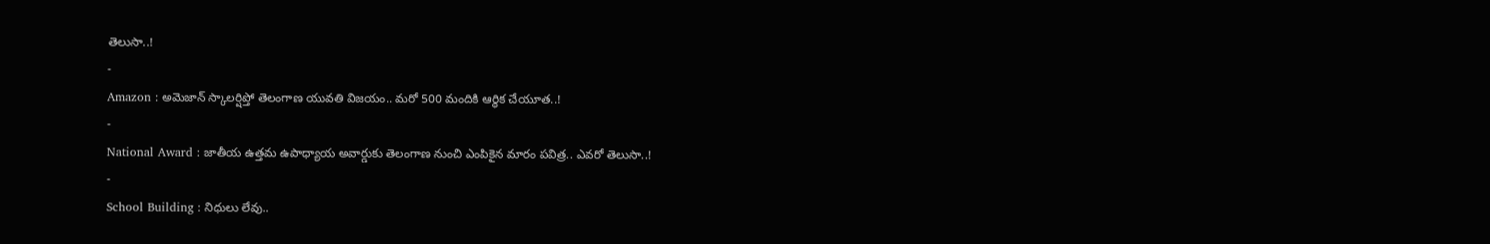తెలుసా..!
-
Amazon : అమెజాన్ స్కాలర్షిప్తో తెలంగాణ యువతి విజయం.. మరో 500 మందికి ఆర్థిక చేయూత..!
-
National Award : జాతీయ ఉత్తమ ఉపాధ్యాయ అవార్డుకు తెలంగాణ నుంచి ఎంపికైన మారం పవిత్ర.. ఎవరో తెలుసా..!
-
School Building : నిధులు లేవు..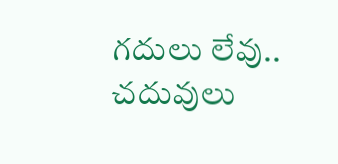గదులు లేవు.. చదువులు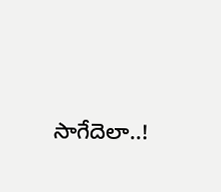సాగేదెలా..!